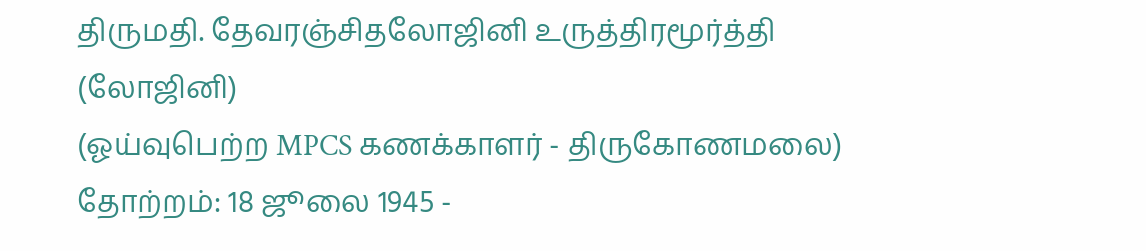திருமதி. தேவரஞ்சிதலோஜினி உருத்திரமூர்த்தி (லோஜினி)
(ஓய்வுபெற்ற MPCS கணக்காளர் - திருகோணமலை)
தோற்றம்: 18 ஜூலை 1945 -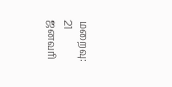மறைவு: 21 ஜனவரி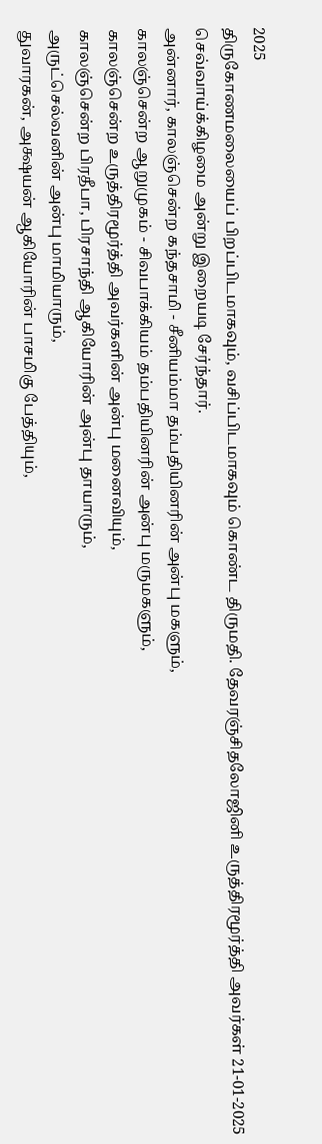2025
திருகோணமலையைப் பிறப்பிடமாகவும், வசிப்பிடமாகவும் கொண்ட திருமதி. தேவரஞ்சிதலோஜினி உருத்திரமூர்த்தி அவர்கள் 21-01-2025 செவ்வாய்க்கிழமை அன்று இறையடி சேர்ந்தார்.
அன்னார், காலஞ்சென்ற கந்தசாமி - சீனியம்மா தம்பதியினரின் அன்பு மகளும்,
காலஞ்சென்ற ஆறுமுகம் - சிவபாக்கியம் தம்பதியினரின் அன்பு மருமகளும்,
காலஞ்சென்ற உருத்திரமூர்த்தி அவர்களின் அன்பு மனைவியும்,
காலஞ்சென்ற பிரதீபா, பிரசாந்தி ஆகியோரின் அன்பு தாயாரும்,
அருட்செல்வனின் அன்பு மாமியாரும்,
துவாரகன், அக்ஷயன் ஆகியோரின் பாசமிகு பேத்தியும்,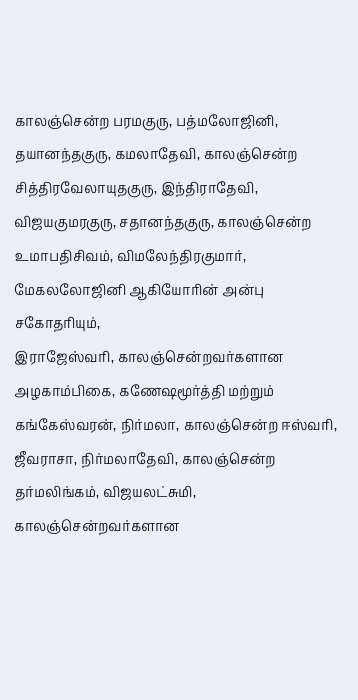காலஞ்சென்ற பரமகுரு, பத்மலோஜினி, தயானந்தகுரு, கமலாதேவி, காலஞ்சென்ற சித்திரவேலாயுதகுரு, இந்திராதேவி, விஜயகுமரகுரு, சதானந்தகுரு, காலஞ்சென்ற உமாபதிசிவம், விமலேந்திரகுமார், மேகலலோஜினி ஆகியோரின் அன்பு சகோதரியும்,
இராஜேஸ்வரி, காலஞ்சென்றவர்களான அழகாம்பிகை, கணேஷமூர்த்தி மற்றும் கங்கேஸ்வரன், நிர்மலா, காலஞ்சென்ற ஈஸ்வரி, ஜீவராசா, நிர்மலாதேவி, காலஞ்சென்ற தர்மலிங்கம், விஜயலட்சுமி, காலஞ்சென்றவர்களான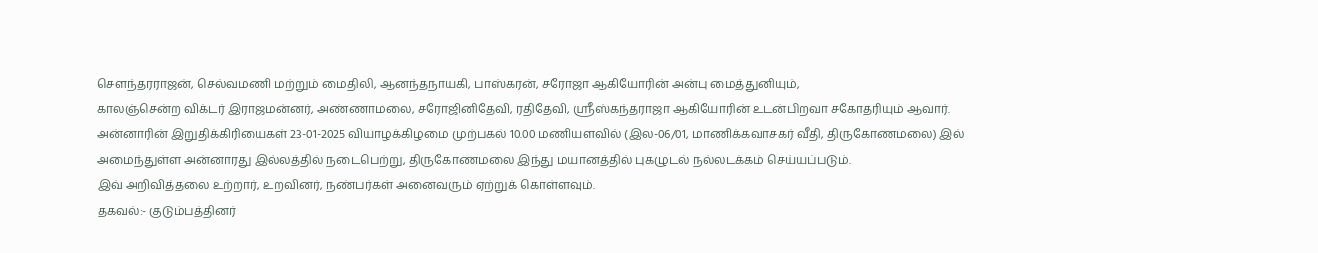சௌந்தரராஜன், செல்வமணி மற்றும் மைதிலி, ஆனந்தநாயகி, பாஸ்கரன், சரோஜா ஆகியோரின் அன்பு மைத்துனியும்,
காலஞ்சென்ற விக்டர் இராஜமன்னர், அண்ணாமலை, சரோஜினிதேவி, ரதிதேவி, ஶ்ரீஸ்கந்தராஜா ஆகியோரின் உடன்பிறவா சகோதரியும் ஆவார்.
அன்னாரின் இறுதிக்கிரியைகள் 23-01-2025 வியாழக்கிழமை முற்பகல் 10.00 மணியளவில் (இல-06/01, மாணிக்கவாசகர் வீதி, திருகோணமலை) இல் அமைந்துள்ள அன்னாரது இல்லத்தில் நடைபெற்று, திருகோணமலை இந்து மயானத்தில் புகழுடல் நல்லடக்கம் செய்யப்படும்.
இவ் அறிவித்தலை உற்றார், உறவினர், நண்பர்கள் அனைவரும் ஏற்றுக் கொள்ளவும்.
தகவல்:- குடும்பத்தினர்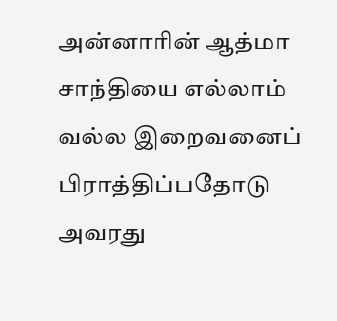அன்னாரின் ஆத்மா சாந்தியை எல்லாம் வல்ல இறைவனைப் பிராத்திப்பதோடு அவரது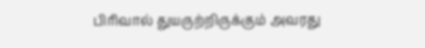பிரிவால் துயருற்றிருக்கும் அவரது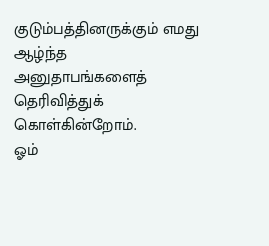குடும்பத்தினருக்கும் எமது ஆழ்ந்த அனுதாபங்களைத் தெரிவித்துக் கொள்கின்றோம்.
ஓம்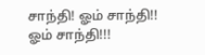சாந்தி! ஓம் சாந்தி!! ஓம் சாந்தி!!!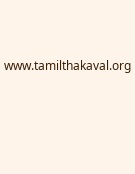www.tamilthakaval.org